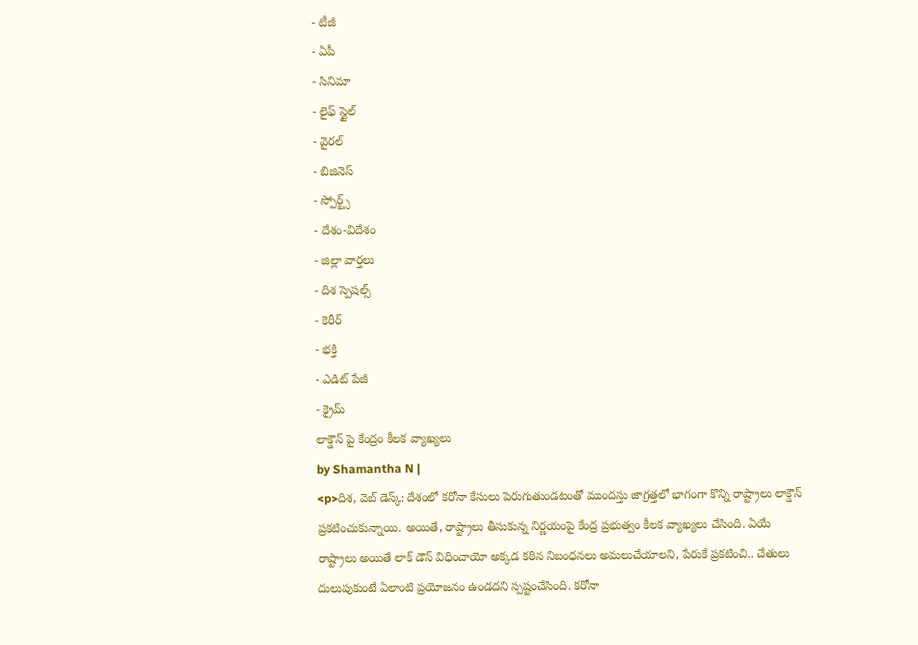- టీజీ
- ఏపీ
- సినిమా
- లైఫ్ స్టైల్
- వైరల్
- బిజినెస్
- స్పోర్ట్స్
- దేశం-విదేశం
- జిల్లా వార్తలు
- దిశ స్పెషల్స్
- కెరీర్
- భక్తి
- ఎడిట్ పేజీ
- క్రైమ్
లాక్డౌన్ పై కేంద్రం కీలక వ్యాఖ్యలు
by Shamantha N |
<p>దిశ, వెబ్ డెస్క్: దేశంలో కరోనా కేసులు పెరుగుతుండటంతో ముందస్తు జాగ్రత్తలో భాగంగా కొన్ని రాష్ట్రాలు లాక్డౌన్ ప్రకటించుకున్నాయి. అయితే, రాష్ట్రాలు తీసుకున్న నిర్ణయంపై కేంద్ర ప్రభుత్వం కీలక వ్యాఖ్యలు చేసింది. ఏయే రాష్ట్రాలు అయితే లాక్ డౌన్ విధించాయో అక్కడ కఠిన నిబంధనలు అమలుచేయాలని, పేరుకే ప్రకటించి.. చేతులు దులుపుకుంటే ఏలాంటి ప్రయోజనం ఉండదని స్పష్టంచేసింది. కరోనా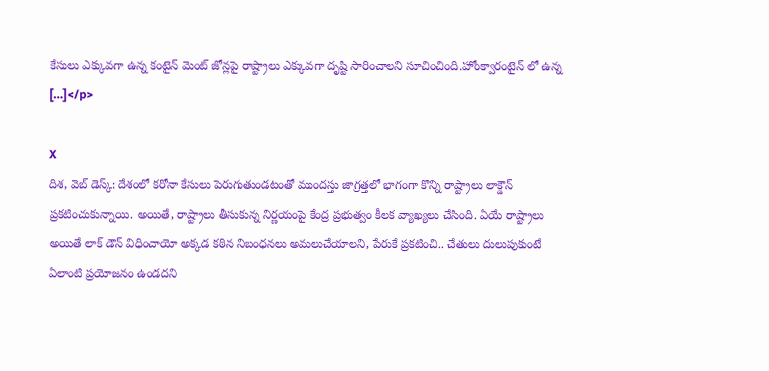కేసులు ఎక్కువగా ఉన్న కంటైన్ మెంట్ జోన్లపై రాష్ట్రాలు ఎక్కువగా దృష్టి సారించాలని సూచించింది.హోంక్వారంటైన్ లో ఉన్న […]</p>

X
దిశ, వెబ్ డెస్క్: దేశంలో కరోనా కేసులు పెరుగుతుండటంతో ముందస్తు జాగ్రత్తలో భాగంగా కొన్ని రాష్ట్రాలు లాక్డౌన్ ప్రకటించుకున్నాయి. అయితే, రాష్ట్రాలు తీసుకున్న నిర్ణయంపై కేంద్ర ప్రభుత్వం కీలక వ్యాఖ్యలు చేసింది. ఏయే రాష్ట్రాలు అయితే లాక్ డౌన్ విధించాయో అక్కడ కఠిన నిబంధనలు అమలుచేయాలని, పేరుకే ప్రకటించి.. చేతులు దులుపుకుంటే ఏలాంటి ప్రయోజనం ఉండదని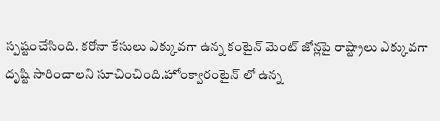స్పష్టంచేసింది. కరోనా కేసులు ఎక్కువగా ఉన్న కంటైన్ మెంట్ జోన్లపై రాష్ట్రాలు ఎక్కువగా దృష్టి సారించాలని సూచించింది.హోంక్వారంటైన్ లో ఉన్న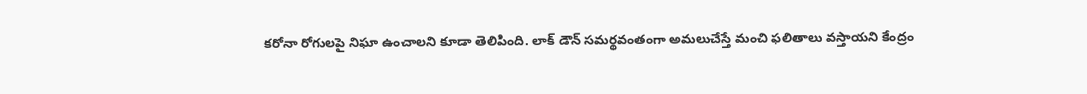కరోనా రోగులపై నిఘా ఉంచాలని కూడా తెలిపింది. లాక్ డౌన్ సమర్థవంతంగా అమలుచేస్తే మంచి ఫలితాలు వస్తాయని కేంద్రం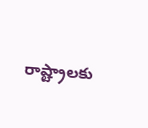రాష్ట్రాలకు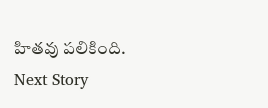హితవు పలికింది.
Next Story